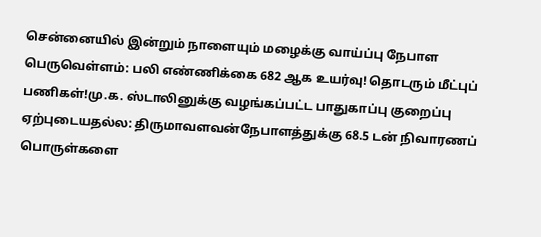சென்னையில் இன்றும் நாளையும் மழைக்கு வாய்ப்பு நேபாள பெருவெள்ளம்: பலி எண்ணிக்கை 682 ஆக உயர்வு! தொடரும் மீட்புப் பணிகள்!மு.க. ஸ்டாலினுக்கு வழங்கப்பட்ட பாதுகாப்பு குறைப்பு ஏற்புடையதல்ல: திருமாவளவன்நேபாளத்துக்கு 68.5 டன் நிவாரணப் பொருள்களை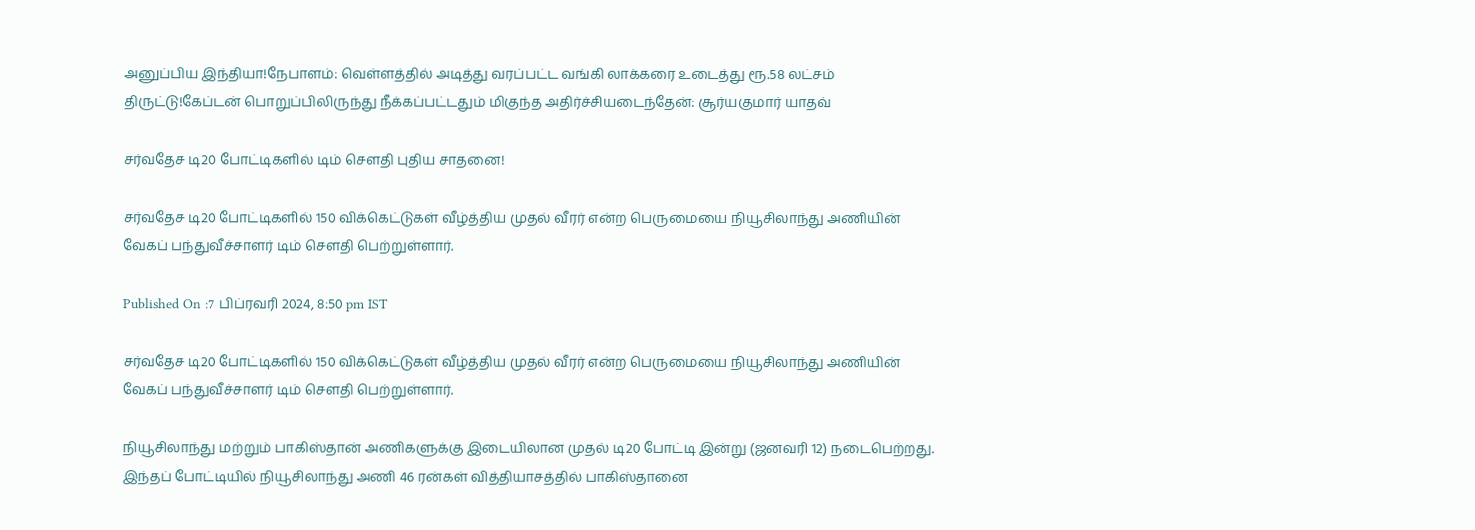அனுப்பிய இந்தியா!நேபாளம்: வெள்ளத்தில் அடித்து வரப்பட்ட வங்கி லாக்கரை உடைத்து ரூ.58 லட்சம் திருட்டு!கேப்டன் பொறுப்பிலிருந்து நீக்கப்பட்டதும் மிகுந்த அதிர்ச்சியடைந்தேன்: சூர்யகுமார் யாதவ்

சர்வதேச டி20 போட்டிகளில் டிம் சௌதி புதிய சாதனை!

சர்வதேச டி20 போட்டிகளில் 150 விக்கெட்டுகள் வீழ்த்திய முதல் வீரர் என்ற பெருமையை நியூசிலாந்து அணியின்  வேகப் பந்துவீச்சாளர் டிம் சௌதி பெற்றுள்ளார்.

Published On :7 பிப்ரவரி 2024, 8:50 pm IST

சர்வதேச டி20 போட்டிகளில் 150 விக்கெட்டுகள் வீழ்த்திய முதல் வீரர் என்ற பெருமையை நியூசிலாந்து அணியின்  வேகப் பந்துவீச்சாளர் டிம் சௌதி பெற்றுள்ளார்.

நியூசிலாந்து மற்றும் பாகிஸ்தான் அணிகளுக்கு இடையிலான முதல் டி20 போட்டி இன்று (ஜனவரி 12) நடைபெற்றது. இந்தப் போட்டியில் நியூசிலாந்து அணி 46 ரன்கள் வித்தியாசத்தில் பாகிஸ்தானை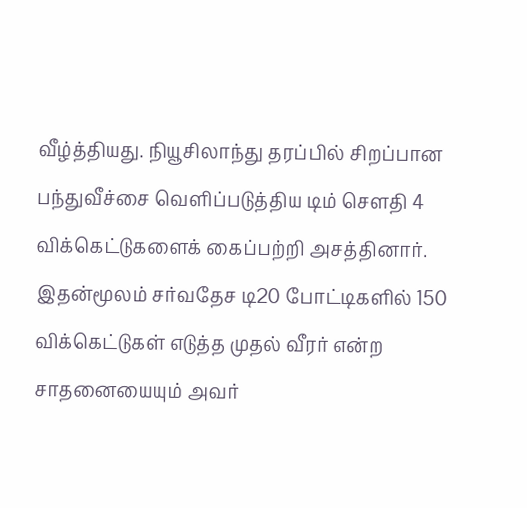வீழ்த்தியது. நியூசிலாந்து தரப்பில் சிறப்பான பந்துவீச்சை வெளிப்படுத்திய டிம் சௌதி 4 விக்கெட்டுகளைக் கைப்பற்றி அசத்தினார். இதன்மூலம் சர்வதேச டி20 போட்டிகளில் 150 விக்கெட்டுகள் எடுத்த முதல் வீரர் என்ற சாதனையையும் அவர்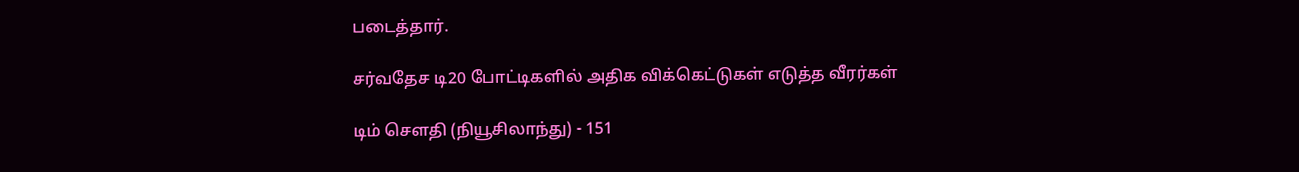படைத்தார்.

சர்வதேச டி20 போட்டிகளில் அதிக விக்கெட்டுகள் எடுத்த வீரர்கள்

டிம் சௌதி (நியூசிலாந்து) - 151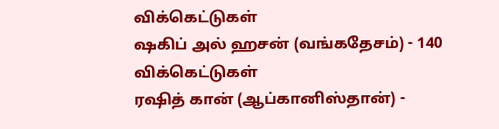விக்கெட்டுகள்
ஷகிப் அல் ஹசன் (வங்கதேசம்) - 140 விக்கெட்டுகள்
ரஷித் கான் (ஆப்கானிஸ்தான்) -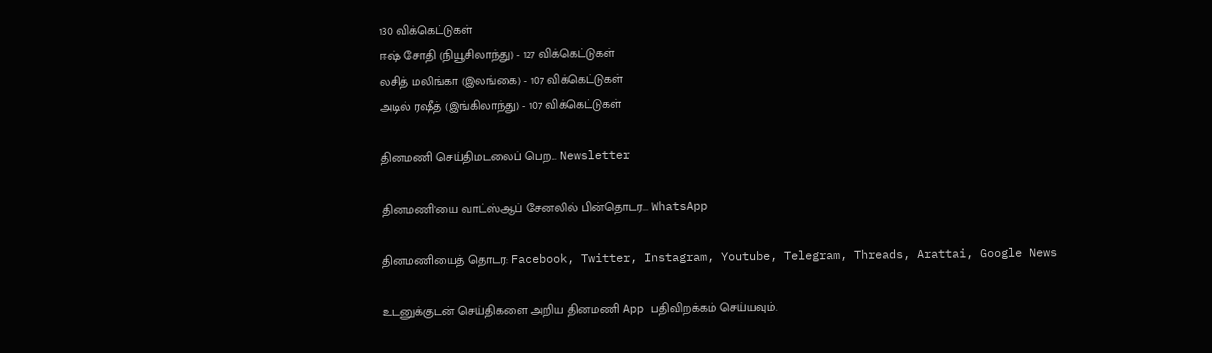130 விக்கெட்டுகள்
ஈஷ் சோதி (நியூசிலாந்து) - 127 விக்கெட்டுகள்
லசித் மலிங்கா (இலங்கை) - 107 விக்கெட்டுகள்
அடில் ரஷீத் (இங்கிலாந்து) - 107 விக்கெட்டுகள்

தினமணி செய்திமடலைப் பெற... Newsletter

தினமணி'யை வாட்ஸ்ஆப் சேனலில் பின்தொடர... WhatsApp

தினமணியைத் தொடர: Facebook, Twitter, Instagram, Youtube, Telegram, Threads, Arattai, Google News

உடனுக்குடன் செய்திகளை அறிய தினமணி App பதிவிறக்கம் செய்யவும்.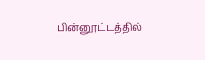பின்னூட்டத்தில்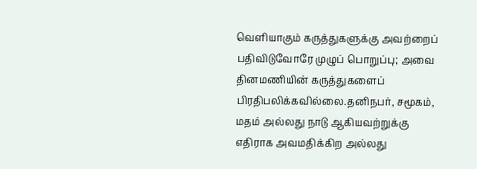வெளியாகும் கருத்துகளுக்கு அவற்றைப் பதிவிடுவோரே முழுப் பொறுப்பு; அவை தினமணியின் கருத்துகளைப் பிரதிபலிக்கவில்லை.தனிநபர், சமூகம், மதம் அல்லது நாடு ஆகியவற்றுக்கு எதிராக அவமதிக்கிற அல்லது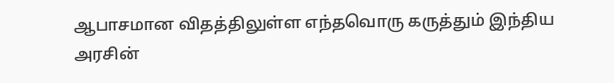ஆபாசமான விதத்திலுள்ள எந்தவொரு கருத்தும் இந்திய அரசின்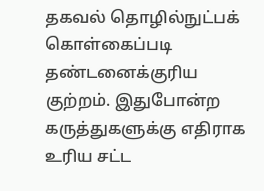தகவல் தொழில்நுட்பக் கொள்கைப்படி தண்டனைக்குரிய குற்றம். இதுபோன்ற கருத்துகளுக்கு எதிராக உரிய சட்ட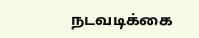நடவடிக்கை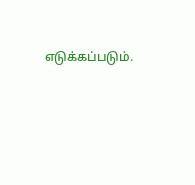எடுக்கப்படும்.